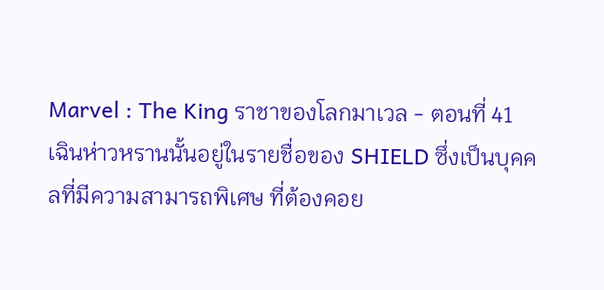Marvel : The King ราชาของโลกมาเวล - ตอนที่ 41
เฉินห่าวหรานนั้นอยู่ในรายชื่อของ SHIELD ซึ่งเป็นบุคคลที่มีความสามารถพิเศษ ที่ต้องคอย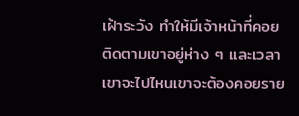เฝ้าระวัง ทำให้มีเจ้าหน้าที่คอยติดตามเขาอยู่ห่าง ๆ และเวลาเขาจะไปไหนเขาจะต้องคอยราย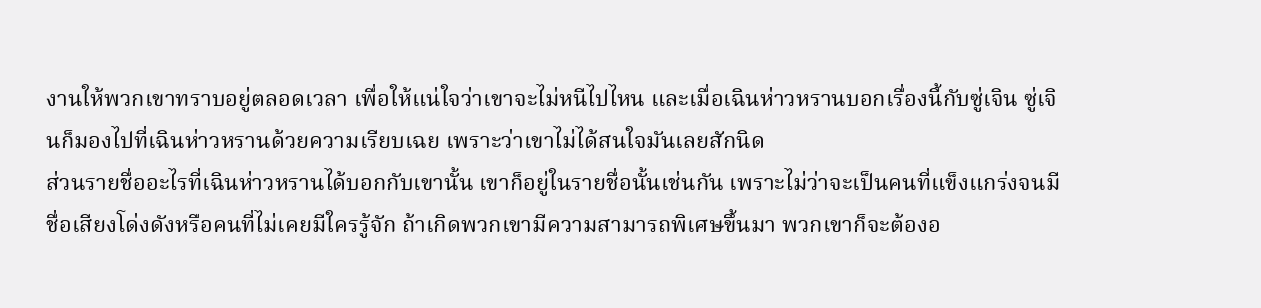งานให้พวกเขาทราบอยู่ตลอดเวลา เพื่อให้แน่ใจว่าเขาจะไม่หนีไปไหน และเมื่อเฉินห่าวหรานบอกเรื่องนี้กับซู่เจิน ซู่เจินก็มองไปที่เฉินห่าวหรานด้วยความเรียบเฉย เพราะว่าเขาไม่ได้สนใจมันเลยสักนิด
ส่วนรายชื่ออะไรที่เฉินห่าวหรานได้บอกกับเขานั้น เขาก็อยู่ในรายชื่อนั้นเช่นกัน เพราะไม่ว่าจะเป็นคนที่แข็งแกร่งจนมีชื่อเสียงโด่งดังหรือคนที่ไม่เคยมีใครรู้จัก ถ้าเกิดพวกเขามีความสามารถพิเศษขึ้นมา พวกเขาก็จะต้องอ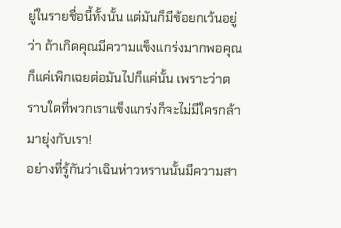ยู่ในรายชื่อนี้ทั้งนั้น แต่มันก็มีข้อยกเว้นอยู่ว่า ถ้าเกิดคุณมีความแข็งแกร่งมากพอคุณก็แค่เพิกเฉยต่อมันไปก็แค่นั้น เพราะว่าตราบใดที่พวกเราแข็งแกร่งก็จะไม่มีใครกล้ามายุ่งกับเรา!
อย่างที่รู้กันว่าเฉินห่าวหรานนั้นมีความสา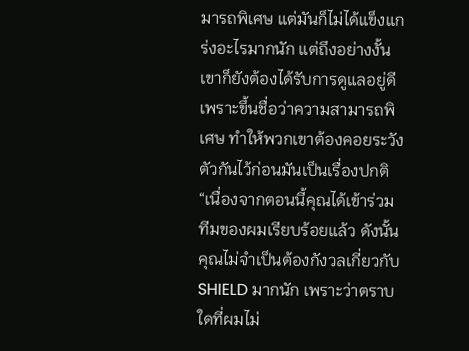มารถพิเศษ แต่มันก็ไม่ได้แข็งแกร่งอะไรมากนัก แต่ถึงอย่างงั้นเขาก็ยังต้องได้รับการดูแลอยู่ดี เพราะขึ้นชื่อว่าความสามารถพิเศษ ทำให้พวกเขาต้องคอยระวังตัวกันไว้ก่อนมันเป็นเรื่องปกติ
“เนื่องจากตอนนี้คุณได้เข้าร่วมทีมของผมเรียบร้อยแล้ว ดังนั้นคุณไม่จำเป็นต้องกังวลเกี่ยวกับ SHIELD มากนัก เพราะว่าตราบใดที่ผมไม่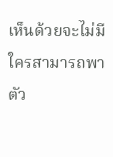เห็นด้วยจะไม่มีใครสามารถพาตัว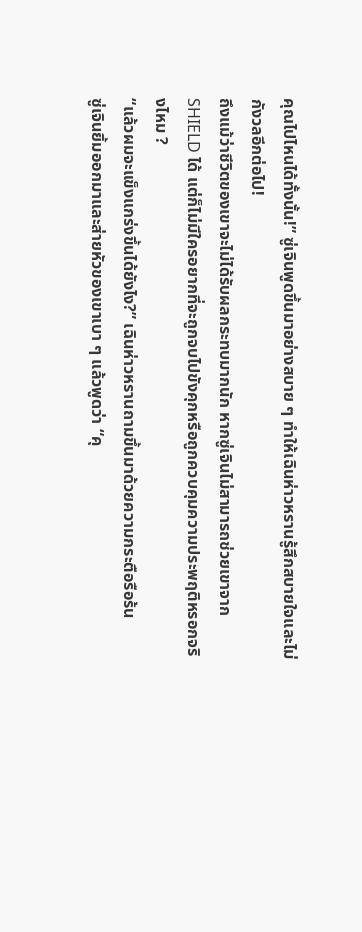คุณไปไหนได้ทั้งนั้น!” ซู่เจินพูดขึ้นมาอย่างสบาย ๆ ทำให้เฉินห่าวหรานรู้สึกสบายใจและไม่กังวลอีกต่อไป!
ถึงแม้ว่าชีวิตของเขาจะไม่ได้รับผลกระทบมากนัก หากซู่เจินไม่สามารถช่วยเขาจาก SHIELD ได้ แต่ก็ไม่มีใครอยากที่จะถูกจบไปขังคุกหรือถูกควบคุมความประพฤติหรอกจริงไหม ?
“แล้วผมจะแข็งแกร่งขึ้นได้ยังไง?” เฉินห่าวหรานถามขึ้นมาด้วยความกระตือรือร้น
ซู่เจินยิ้มออกมาและส่ายหัวของเขาเบา ๆ แล้วพูดว่า “คุ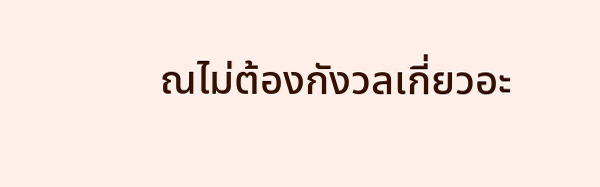ณไม่ต้องกังวลเกี่ยวอะ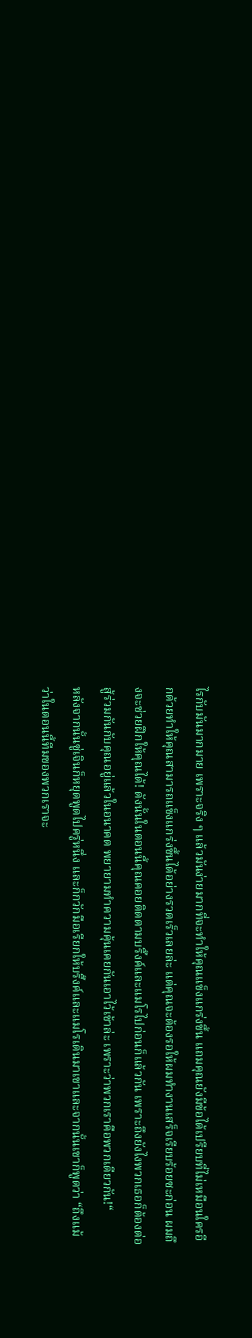ไรกับมันมากมาย เพราะจริง ๆ แล้วมันง่ายมากที่จะทำให้คุณแข็งแกร่งขึ้น แถมคุณยังมีข้อได้เปรียบที่ไม่เหมือนใครอีกด้วยทำให้คุณสามารถแข็งแกร่งขึ้นได้อย่างรวดเร็วเลยล่ะ แต่คุณจะต้องรอให้ผมทำงานเสร็จเรียบร้อยซะก่อน ผมถึงจะช่วยฝึกให้คุณได้! ดังนั้นในตอนนี้คุณคอยติดตามบริ๊งค์และแมโรไปก่อนก็แล้วกัน เพราะถึงยังไงพวกเธอก็ต้องต่อสู้ร่วมกันกับคุณอยู่แล้วในอนาคต พยายามทำความคุ้นเคยกันเอาไว้เข้าล่ะ เพราะว่าพวกเราคือพวกเดียวกัน!“
หลังจากนั้นซู่เจินก็หยุดพูดไปครู่หนึ่ง และก็กวักมือเรียกให้บริ๊งค์และแมโรเดินมาเขาและจากนั้นเขาก็พูดว่า “ถึงแม้ว่าในตอนนี้ทีมของพวกเราจะ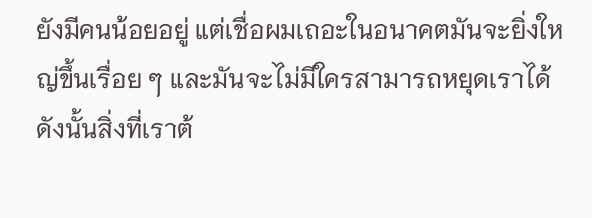ยังมีคนน้อยอยู่ แต่เชื่อผมเถอะในอนาคตมันจะยิ่งใหญ่ขึ้นเรื่อย ๆ และมันจะไม่มีใครสามารถหยุดเราได้ ดังนั้นสิ่งที่เราต้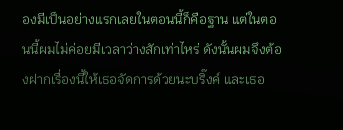องมีเป็นอย่างแรกเลยในตอนนี้ก็คือฐาน แต่ในตอนนี้ผมไม่ค่อยมีเวลาว่างสักเท่าไหร่ ดังนั้นผมจึงต้องฝากเรื่องนี้ให้เธอจัดการด้วยนะบริ๊งค์ และเธอ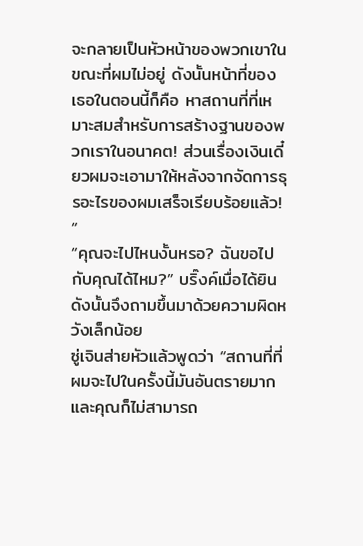จะกลายเป็นหัวหน้าของพวกเขาในขณะที่ผมไม่อยู่ ดังนั้นหน้าที่ของเธอในตอนนี้ก็คือ หาสถานที่ที่เหมาะสมสำหรับการสร้างฐานของพวกเราในอนาคต! ส่วนเรื่องเงินเดี๋ยวผมจะเอามาให้หลังจากจัดการธุรอะไรของผมเสร็จเรียบร้อยแล้ว! “
“คุณจะไปไหนงั้นหรอ? ฉันขอไปกับคุณได้ไหม?” บริ๊งค์เมื่อได้ยินดังนั้นจึงถามขึ้นมาด้วยความผิดหวังเล็กน้อย
ซู่เจินส่ายหัวแล้วพูดว่า “สถานที่ที่ผมจะไปในครั้งนี้มันอันตรายมากและคุณก็ไม่สามารถ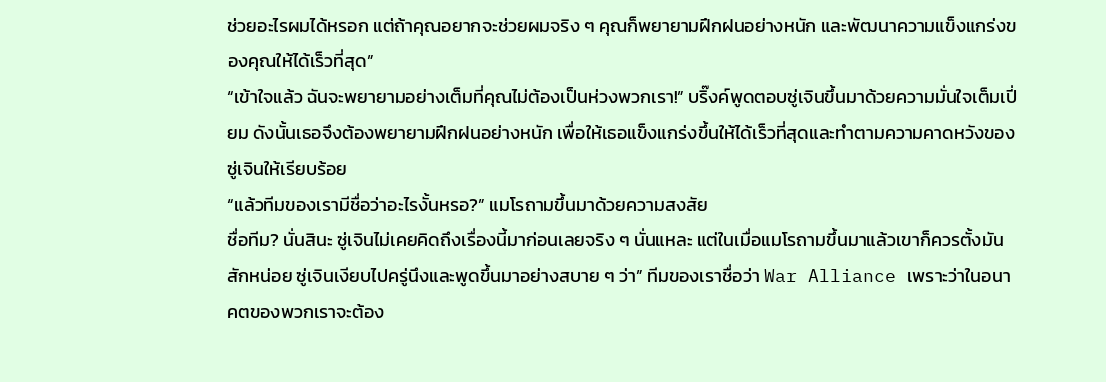ช่วยอะไรผมได้หรอก แต่ถ้าคุณอยากจะช่วยผมจริง ๆ คุณก็พยายามฝึกฝนอย่างหนัก และพัฒนาความแข็งแกร่งของคุณให้ได้เร็วที่สุด”
“เข้าใจแล้ว ฉันจะพยายามอย่างเต็มที่คุณไม่ต้องเป็นห่วงพวกเรา!” บริ๊งค์พูดตอบซู่เจินขึ้นมาด้วยความมั่นใจเต็มเปี่ยม ดังนั้นเธอจึงต้องพยายามฝึกฝนอย่างหนัก เพื่อให้เธอแข็งแกร่งขึ้นให้ได้เร็วที่สุดและทำตามความคาดหวังของซู่เจินให้เรียบร้อย
“แล้วทีมของเรามีชื่อว่าอะไรงั้นหรอ?” แมโรถามขึ้นมาด้วยความสงสัย
ชื่อทีม? นั่นสินะ ซู่เจินไม่เคยคิดถึงเรื่องนี้มาก่อนเลยจริง ๆ นั่นแหละ แต่ในเมื่อแมโรถามขึ้นมาแล้วเขาก็ควรตั้งมันสักหน่อย ซู่เจินเงียบไปครู่นึงและพูดขึ้นมาอย่างสบาย ๆ ว่า” ทีมของเราชื่อว่า War Alliance เพราะว่าในอนาคตของพวกเราจะต้อง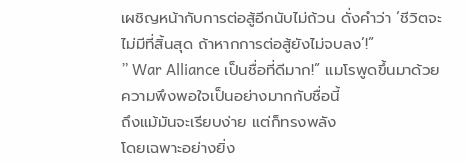เผชิญหน้ากับการต่อสู้อีกนับไม่ถ้วน ดั่งคำว่า ‘ชีวิตจะไม่มีที่สิ้นสุด ถ้าหากการต่อสู้ยังไม่จบลง’!”
” War Alliance เป็นชื่อที่ดีมาก!” แมโรพูดขึ้นมาด้วยความพึงพอใจเป็นอย่างมากกับชื่อนี้
ถึงแม้มันจะเรียบง่าย แต่ก็ทรงพลัง
โดยเฉพาะอย่างยิ่ง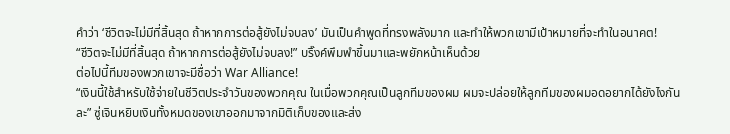คำว่า ‘ชีวิตจะไม่มีที่สิ้นสุด ถ้าหากการต่อสู้ยังไม่จบลง’ มันเป็นคำพูดที่ทรงพลังมาก และทำให้พวกเขามีเป้าหมายที่จะทำในอนาคต!
“ชีวิตจะไม่มีที่สิ้นสุด ถ้าหากการต่อสู้ยังไม่จบลง!” บริ๊งค์พึมพำขึ้นมาและพยักหน้าเห็นด้วย
ต่อไปนี้ทีมของพวกเขาจะมีชื่อว่า War Alliance!
“เงินนี้ใช้สำหรับใช้จ่ายในชีวิตประจำวันของพวกคุณ ในเมื่อพวกคุณเป็นลูกทีมของผม ผมจะปล่อยให้ลูกทีมของผมอดอยากได้ยังไงกันละ” ซู่เจินหยิบเงินทั้งหมดของเขาออกมาจากมิติเก็บของและส่ง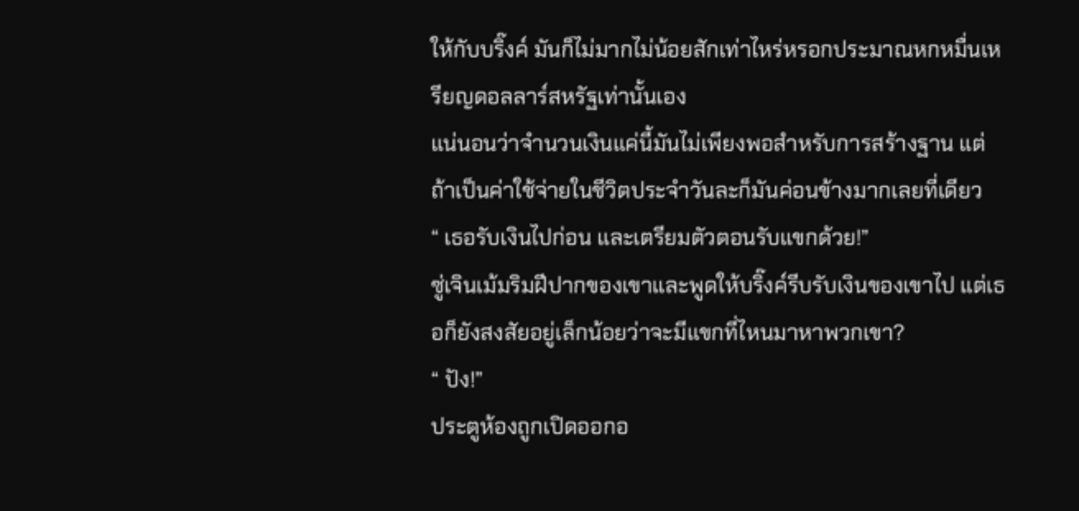ให้กับบริ๊งค์ มันก็ไม่มากไม่น้อยสักเท่าไหร่หรอกประมาณหกหมื่นเหรียญดอลลาร์สหรัฐเท่านั้นเอง
แน่นอนว่าจำนวนเงินแค่นี้มันไม่เพียงพอสำหรับการสร้างฐาน แต่ถ้าเป็นค่าใช้จ่ายในชีวิตประจำวันละก็มันค่อนข้างมากเลยที่เดียว
“ เธอรับเงินไปก่อน และเตรียมตัวตอนรับแขกด้วย!”
ซู่เจินเม้มริมฝีปากของเขาและพูดให้บริ๊งค์รีบรับเงินของเขาไป แต่เธอก็ยังสงสัยอยู่เล็กน้อยว่าจะมีแขกที่ไหนมาหาพวกเขา?
“ ปัง!”
ประตูห้องถูกเปิดออกอ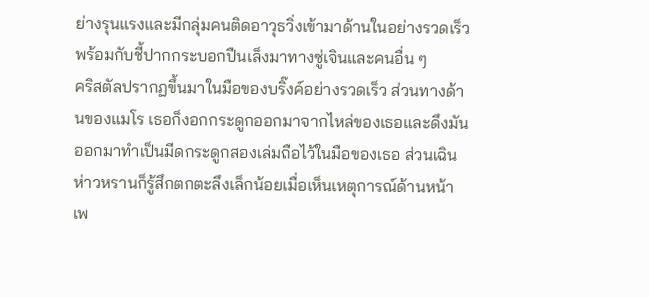ย่างรุนแรงและมีกลุ่มคนติดอาวุธวิ่งเข้ามาด้านในอย่างรวดเร็ว พร้อมกับชี้ปากกระบอกปืนเล็งมาทางซู่เจินและคนอื่น ๆ
คริสตัลปรากฏขึ้นมาในมือของบริ๊งค์อย่างรวดเร็ว ส่วนทางด้านของแมโร เธอก็งอกกระดูกออกมาจากไหล่ของเธอและดึงมันออกมาทำเป็นมีดกระดูกสองเล่มถือไว้ในมือของเธอ ส่วนเฉินห่าวหรานก็รู้สึกตกตะลึงเล็กน้อยเมื่อเห็นเหตุการณ์ด้านหน้าเพ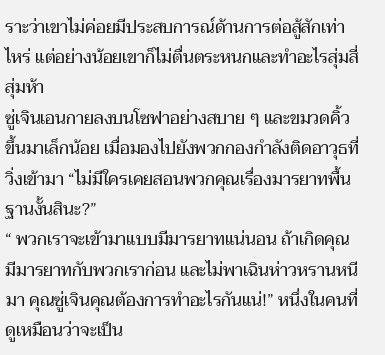ราะว่าเขาไม่ค่อยมีประสบการณ์ด้านการต่อสู้สักเท่าไหร่ แต่อย่างน้อยเขาก็ไม่ตื่นตระหนกและทำอะไรสุ่มสี่สุ่มห้า
ซู่เจินเอนกายลงบนโซฟาอย่างสบาย ๆ และขมวดคิ้วขึ้นมาเล็กน้อย เมื่อมองไปยังพวกกองกำลังติดอาวุธที่วิ่งเข้ามา “ไม่มีใครเคยสอนพวกคุณเรื่องมารยาทพื้นฐานงั้นสินะ?”
“ พวกเราจะเข้ามาแบบมีมารยาทแน่นอน ถ้าเกิดคุณมีมารยาทกับพวกเราก่อน และไม่พาเฉินห่าวหรานหนีมา คุณซู่เจินคุณต้องการทำอะไรกันแน่!” หนึ่งในคนที่ดูเหมือนว่าจะเป็น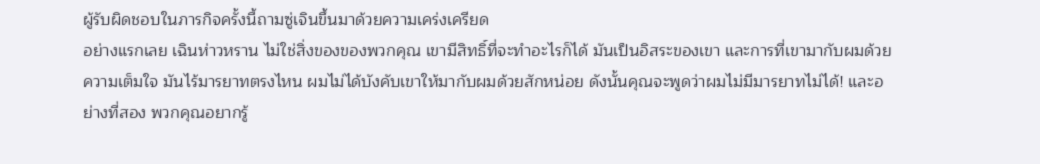ผู้รับผิดชอบในภารกิจครั้งนี้ถามซู่เจินขึ้นมาด้วยความเคร่งเครียด
อย่างแรกเลย เฉินห่าวหราน ไม่ใช่สิ่งของของพวกคุณ เขามีสิทธิ์ที่จะทำอะไรก็ได้ มันเป็นอิสระของเขา และการที่เขามากับผมด้วยความเต็มใจ มันไร้มารยาทตรงไหน ผมไม่ได้บังคับเขาให้มากับผมด้วยสักหน่อย ดังนั้นคุณจะพูดว่าผมไม่มีมารยาทไม่ได้! และอย่างที่สอง พวกคุณอยากรู้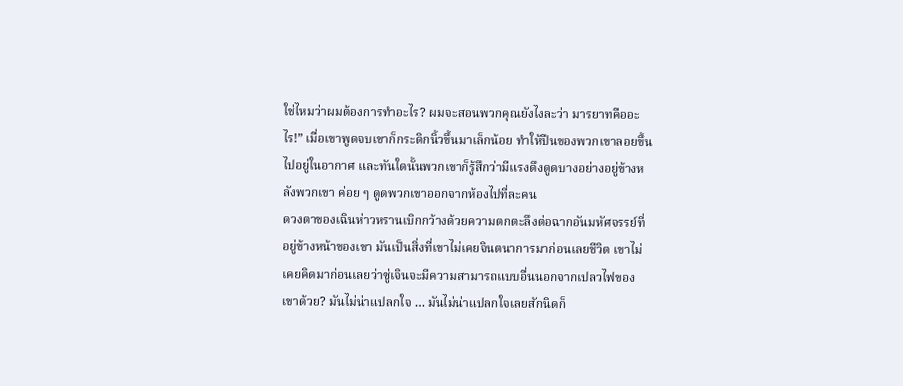ใช่ไหมว่าผมต้องการทำอะไร? ผมจะสอนพวกคุณยังไงละว่า มารยาทคืออะไร!” เมื่อเขาพูดจบเขาก็กระดิกนิ้วขึ้นมาเล็กน้อย ทำให้ปืนของพวกเขาลอยขึ้นไปอยู่ในอากาศ และทันใดนั้นพวกเขาก็รู้สึกว่ามีแรงดึงดูดบางอย่างอยู่ข้างหลังพวกเขา ค่อย ๆ ดูดพวกเขาออกจากห้องไปที่ละคน
ดวงตาของเฉินห่าวหรานเบิกกว้างด้วยความตกตะลึงต่อฉากอันมหัศจรรย์ที่อยู่ข้างหน้าของเขา มันเป็นสิ่งที่เขาไม่เคยจินตนาการมาก่อนเลยชีวิต เขาไม่เคยคิดมาก่อนเลยว่าซู่เจินจะมีความสามารถแบบอื่นนอกจากเปลวไฟของเขาด้วย? มันไม่น่าแปลกใจ … มันไม่น่าแปลกใจเลยสักนิดก็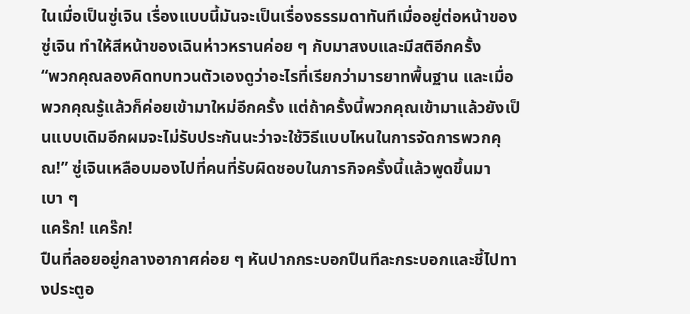ในเมื่อเป็นซู่เจิน เรื่องแบบนี้มันจะเป็นเรื่องธรรมดาทันทีเมื่ออยู่ต่อหน้าของซู่เจิน ทำให้สีหน้าของเฉินห่าวหรานค่อย ๆ กับมาสงบและมีสติอีกครั้ง
“พวกคุณลองคิดทบทวนตัวเองดูว่าอะไรที่เรียกว่ามารยาทพื้นฐาน และเมื่อพวกคุณรู้แล้วก็ค่อยเข้ามาใหม่อีกครั้ง แต่ถ้าครั้งนี้พวกคุณเข้ามาแล้วยังเป็นแบบเดิมอีกผมจะไม่รับประกันนะว่าจะใช้วิธีแบบไหนในการจัดการพวกคุณ!” ซู่เจินเหลือบมองไปที่คนที่รับผิดชอบในภารกิจครั้งนี้แล้วพูดขึ้นมาเบา ๆ
แคร๊ก! แคร๊ก!
ปืนที่ลอยอยู่กลางอากาศค่อย ๆ หันปากกระบอกปืนทีละกระบอกและชี้ไปทางประตูอ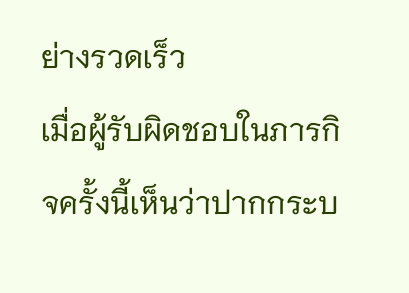ย่างรวดเร็ว
เมื่อผู้รับผิดชอบในภารกิจครั้งนี้เห็นว่าปากกระบ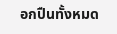อกปืนทั้งหมด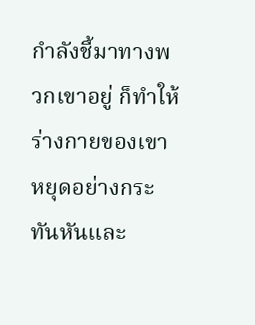กำลังชี้มาทางพวกเขาอยู่ ก็ทำให้ร่างกายของเขาหยุดอย่างกระทันหันและ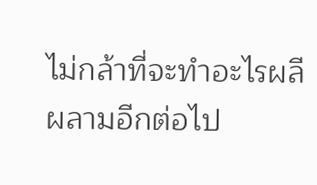ไม่กล้าที่จะทำอะไรผลีผลามอีกต่อไป